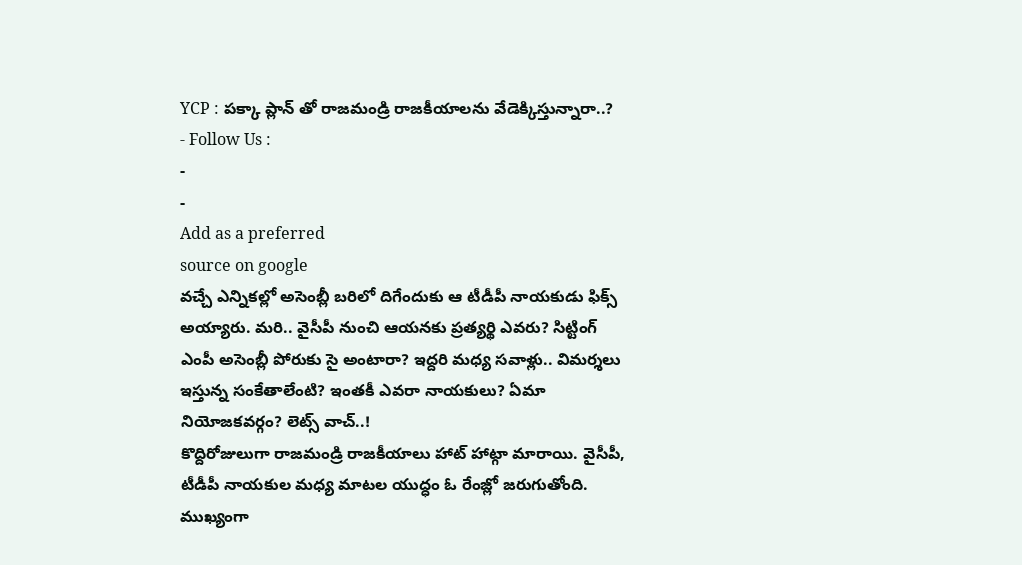YCP : పక్కా ప్లాన్ తో రాజమండ్రి రాజకీయాలను వేడెక్కిస్తున్నారా..?
- Follow Us :
-
-
Add as a preferred
source on google
వచ్చే ఎన్నికల్లో అసెంబ్లీ బరిలో దిగేందుకు ఆ టీడీపీ నాయకుడు ఫిక్స్ అయ్యారు. మరి.. వైసీపీ నుంచి ఆయనకు ప్రత్యర్థి ఎవరు? సిట్టింగ్ ఎంపీ అసెంబ్లీ పోరుకు సై అంటారా? ఇద్దరి మధ్య సవాళ్లు.. విమర్శలు ఇస్తున్న సంకేతాలేంటి? ఇంతకీ ఎవరా నాయకులు? ఏమా నియోజకవర్గం? లెట్స్ వాచ్..!
కొద్దిరోజులుగా రాజమండ్రి రాజకీయాలు హాట్ హాట్గా మారాయి. వైసీపీ, టీడీపీ నాయకుల మధ్య మాటల యుద్ధం ఓ రేంజ్లో జరుగుతోంది. ముఖ్యంగా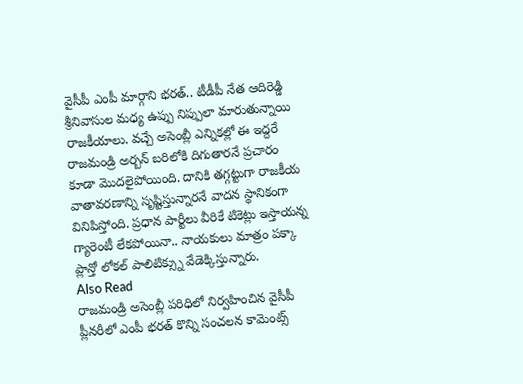వైసీపీ ఎంపీ మార్గాని భరత్.. టీడీపీ నేత ఆదిరెడ్డి శ్రీనివాసుల మధ్య ఉప్పు నిప్పులా మారుతున్నాయి రాజకీయాలు. వచ్చే అసెంబ్లీ ఎన్నికల్లో ఈ ఇద్దరే రాజమండ్రి అర్బన్ బరిలోకి దిగుతారనే ప్రచారం కూడా మొదలైపోయింది. దానికి తగ్గట్టుగా రాజకీయ వాతావరణాన్ని సృష్టిస్తున్నారనే వాదన స్థానికంగా వినిపిస్తోంది. ప్రధాన పార్టీలు వీరికే టికెట్లు ఇస్తాయన్న గ్యారెంటీ లేకపోయినా.. నాయకులు మాత్రం పక్కా ప్లాన్తో లోకల్ పాలిటిక్స్ను వేడెక్కిస్తున్నారు.
Also Read
రాజమండ్రి అసెంబ్లీ పరిధిలో నిర్వహించిన వైసీపీ ప్లీనరీలో ఎంపీ భరత్ కొన్ని సంచలన కామెంట్స్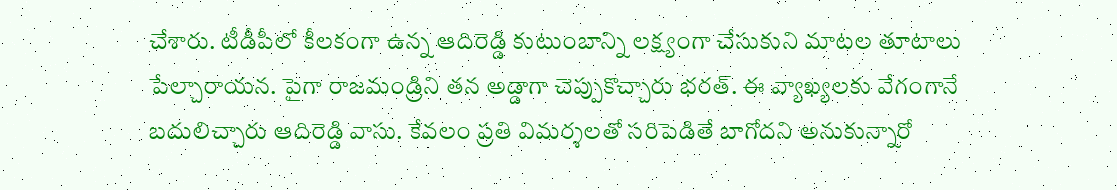చేశారు. టీడీపీలో కీలకంగా ఉన్న ఆదిరెడ్డి కుటుంబాన్ని లక్ష్యంగా చేసుకుని మాటల తూటాలు పేల్చారాయన. పైగా రాజమండ్రిని తన అడ్డాగా చెప్పుకొచ్చారు భరత్. ఈ వ్యాఖ్యలకు వేగంగానే బదులిచ్చారు ఆదిరెడ్డి వాసు. కేవలం ప్రతి విమర్శలతో సరిపెడితే బాగోదని అనుకున్నారో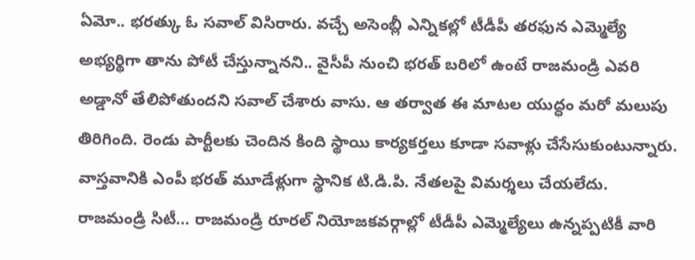ఏమో.. భరత్కు ఓ సవాల్ విసిరారు. వచ్చే అసెంబ్లీ ఎన్నికల్లో టీడీపీ తరఫున ఎమ్మెల్యే అభ్యర్థిగా తాను పోటీ చేస్తున్నానని.. వైసీపీ నుంచి భరత్ బరిలో ఉంటే రాజమండ్రి ఎవరి అడ్డానో తేలిపోతుందని సవాల్ చేశారు వాసు. ఆ తర్వాత ఈ మాటల యుద్ధం మరో మలుపు తిరిగింది. రెండు పార్టీలకు చెందిన కింది స్థాయి కార్యకర్తలు కూడా సవాళ్లు చేసేసుకుంటున్నారు.
వాస్తవానికి ఎంపీ భరత్ మూడేళ్లుగా స్థానిక టి.డి.పి. నేతలపై విమర్శలు చేయలేదు. రాజమండ్రి సిటీ… రాజమండ్రి రూరల్ నియోజకవర్గాల్లో టీడీపీ ఎమ్మెల్యేలు ఉన్నప్పటికీ వారి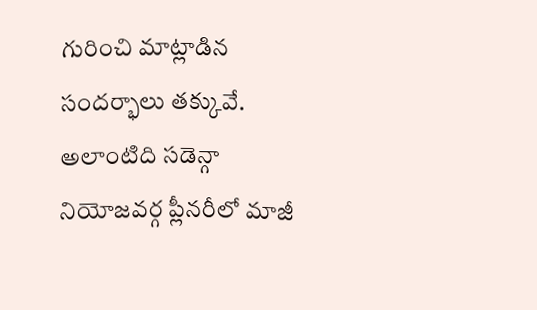గురించి మాట్లాడిన సందర్భాలు తక్కువే. అలాంటిది సడెన్గా నియోజవర్గ ప్లీనరీలో మాజీ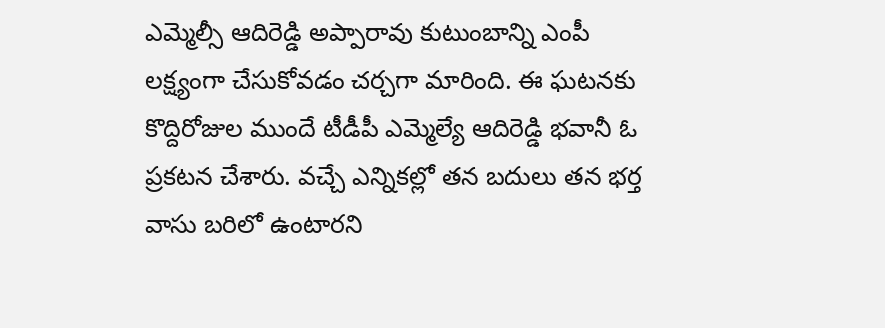ఎమ్మెల్సీ ఆదిరెడ్డి అప్పారావు కుటుంబాన్ని ఎంపీ లక్ష్యంగా చేసుకోవడం చర్చగా మారింది. ఈ ఘటనకు కొద్దిరోజుల ముందే టీడీపీ ఎమ్మెల్యే ఆదిరెడ్డి భవానీ ఓ ప్రకటన చేశారు. వచ్చే ఎన్నికల్లో తన బదులు తన భర్త వాసు బరిలో ఉంటారని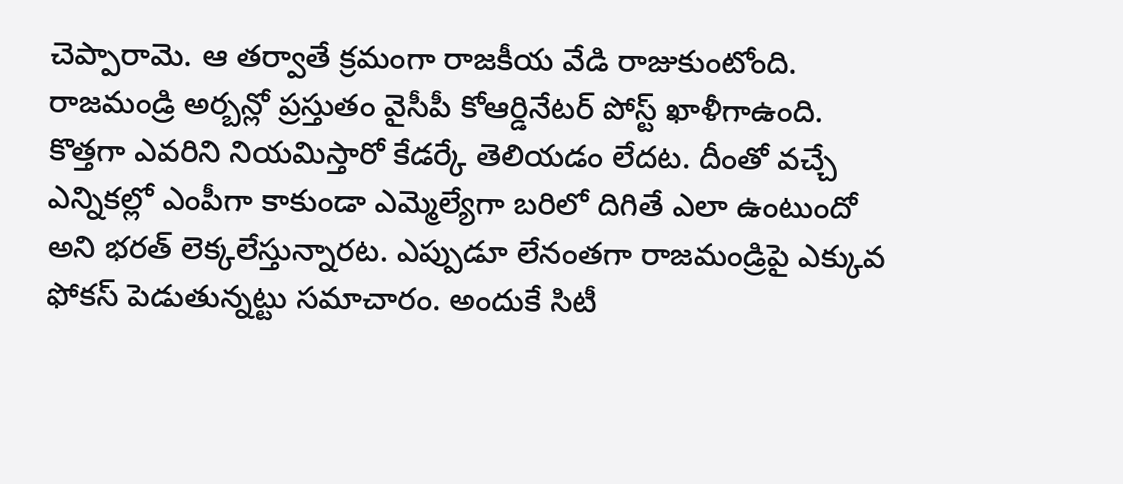చెప్పారామె. ఆ తర్వాతే క్రమంగా రాజకీయ వేడి రాజుకుంటోంది.
రాజమండ్రి అర్బన్లో ప్రస్తుతం వైసీపీ కోఆర్డినేటర్ పోస్ట్ ఖాళీగాఉంది. కొత్తగా ఎవరిని నియమిస్తారో కేడర్కే తెలియడం లేదట. దీంతో వచ్చే ఎన్నికల్లో ఎంపీగా కాకుండా ఎమ్మెల్యేగా బరిలో దిగితే ఎలా ఉంటుందో అని భరత్ లెక్కలేస్తున్నారట. ఎప్పుడూ లేనంతగా రాజమండ్రిపై ఎక్కువ ఫోకస్ పెడుతున్నట్టు సమాచారం. అందుకే సిటీ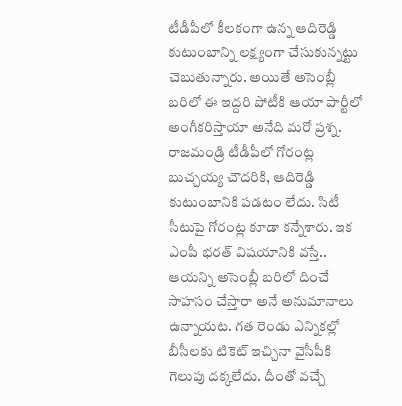టీడీపీలో కీలకంగా ఉన్న ఆదిరెడ్డి కుటుంబాన్ని లక్ష్యంగా చేసుకున్నట్టు చెబుతున్నారు. అయితే అసెంబ్లీ బరిలో ఈ ఇద్దరి పోటీకి ఆయా పార్టీలో అంగీకరిస్తాయా అనేది మరో ప్రశ్న. రాజమండ్రి టీడీపీలో గోరంట్ల బుచ్చయ్య చౌదరికి, ఆదిరెడ్డి కుటుంబానికి పడటం లేదు. సిటీ సీటుపై గోరంట్ల కూడా కన్నేశారు. ఇక ఎంపీ భరత్ విషయానికి వస్తే.. ఆయన్ని అసెంబ్లీ బరిలో దించే సాహసం చేస్తారా అనే అనుమానాలు ఉన్నాయట. గత రెండు ఎన్నికల్లో బీసీలకు టికెట్ ఇచ్చినా వైసీపీకి గెలుపు దక్కలేదు. దీంతో వచ్చే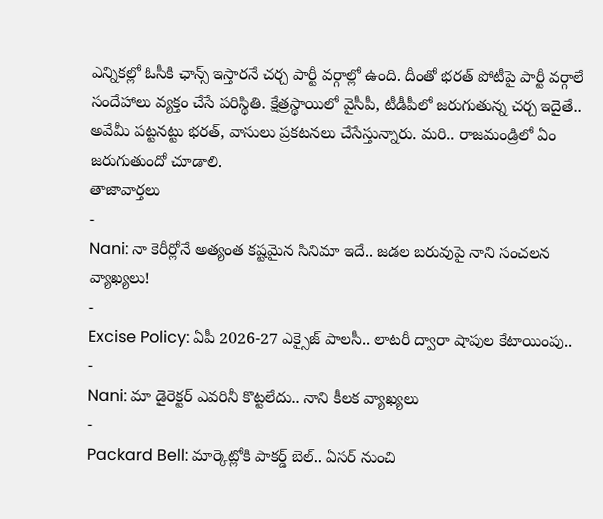ఎన్నికల్లో ఓసీకి ఛాన్స్ ఇస్తారనే చర్చ పార్టీ వర్గాల్లో ఉంది. దీంతో భరత్ పోటీపై పార్టీ వర్గాలే సందేహాలు వ్యక్తం చేసే పరిస్థితి. క్షేత్రస్థాయిలో వైసీపీ, టీడీపీలో జరుగుతున్న చర్చ ఇదైతే.. అవేమీ పట్టనట్టు భరత్, వాసులు ప్రకటనలు చేసేస్తున్నారు. మరి.. రాజమండ్రిలో ఏం జరుగుతుందో చూడాలి.
తాజావార్తలు
-
Nani: నా కెరీర్లోనే అత్యంత కష్టమైన సినిమా ఇదే.. జడల బరువుపై నాని సంచలన వ్యాఖ్యలు!
-
Excise Policy: ఏపీ 2026-27 ఎక్సైజ్ పాలసీ.. లాటరీ ద్వారా షాపుల కేటాయింపు..
-
Nani: మా డైరెక్టర్ ఎవరినీ కొట్టలేదు.. నాని కీలక వ్యాఖ్యలు
-
Packard Bell: మార్కెట్లోకి పాకర్డ్ బెల్.. ఏసర్ నుంచి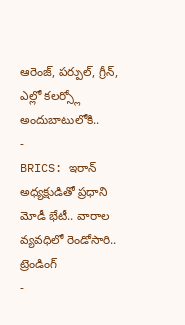ఆరెంజ్, పర్పుల్, గ్రీన్, ఎల్లో కలర్స్లో అందుబాటులోకి..
-
BRICS: ఇరాన్ అధ్యక్షుడితో ప్రధాని మోడీ భేటీ.. వారాల వ్యవధిలో రెండోసారి..
ట్రెండింగ్
-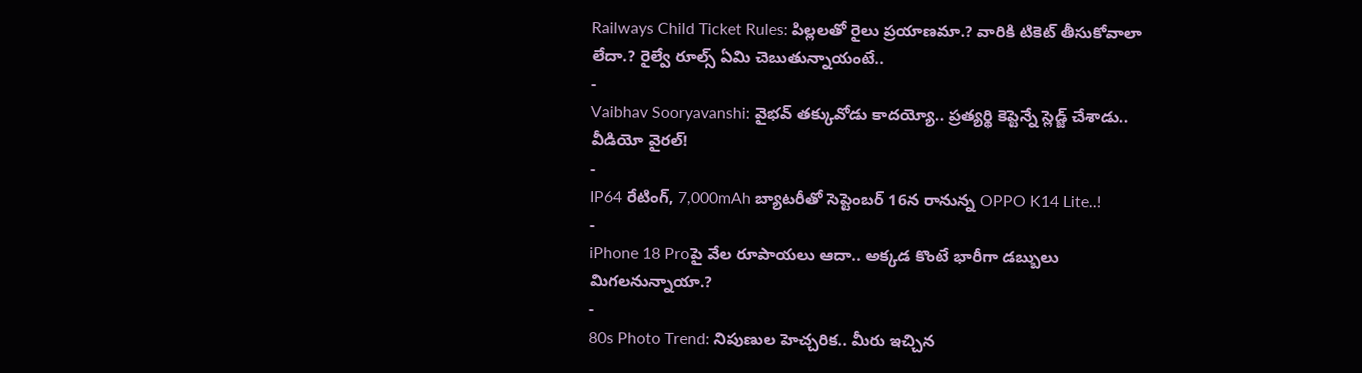Railways Child Ticket Rules: పిల్లలతో రైలు ప్రయాణమా.? వారికి టికెట్ తీసుకోవాలా లేదా.? రైల్వే రూల్స్ ఏమి చెబుతున్నాయంటే..
-
Vaibhav Sooryavanshi: వైభవ్ తక్కువోడు కాదయ్యో.. ప్రత్యర్థి కెప్టెన్నే స్లెడ్జ్ చేశాడు.. వీడియో వైరల్!
-
IP64 రేటింగ్, 7,000mAh బ్యాటరీతో సెప్టెంబర్ 16న రానున్న OPPO K14 Lite..!
-
iPhone 18 Proపై వేల రూపాయలు ఆదా.. అక్కడ కొంటే భారీగా డబ్బులు మిగలనున్నాయా.?
-
80s Photo Trend: నిపుణుల హెచ్చరిక.. మీరు ఇచ్చిన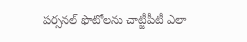పర్సనల్ ఫొటోలను చాట్జీపీటీ ఎలా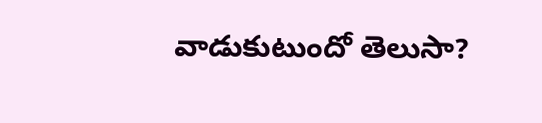వాడుకుటుందో తెలుసా?